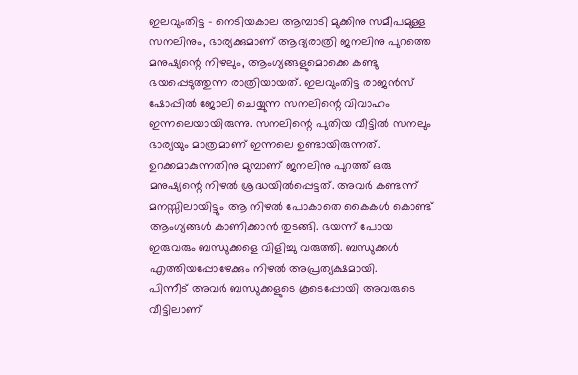ഇലവുംതിട്ട – നെടിയകാല ആമ്പാടി മുക്കിനു സമീപമുള്ള സനലിനും, ഭാര്യക്കുമാണ് ആദ്യരാത്രി ജനലിനു പുറത്തെ മനുഷ്യന്റെ നിഴലും, ആംഗ്യങ്ങളുമൊക്കെ കണ്ടു ഭയപ്പെടുത്തുന്ന രാത്രിയായത്. ഇലവുംതിട്ട രാജൻസ് ഷോപ്പിൽ ജോലി ചെയ്യുന്ന സനലിന്റെ വിവാഹം ഇന്നലെയായിരുന്നു. സനലിന്റെ പുതിയ വീട്ടിൽ സനലും ഭാര്യയും മാത്രമാണ് ഇന്നലെ ഉണ്ടായിരുന്നത്. ഉറക്കമാകുന്നതിനു മുമ്പാണ് ജനലിനു പുറത്ത് ഒരു മനുഷ്യന്റെ നിഴൽ ശ്രദ്ധയിൽപ്പെട്ടത്. അവർ കണ്ടന്ന് മനസ്സിലായിട്ടും ആ നിഴൽ പോകാതെ കൈകൾ കൊണ്ട് ആംഗ്യങ്ങൾ കാണിക്കാൻ തുടങ്ങി. ഭയന്ന് പോയ ഇരുവരും ബന്ധുക്കളെ വിളിച്ചു വരുത്തി. ബന്ധുക്കൾ എത്തിയപ്പോഴേക്കും നിഴൽ അപ്രത്യക്ഷമായി.
പിന്നീട് അവർ ബന്ധുക്കളുടെ കൂടെപ്പോയി അവരുടെ വീട്ടിലാണ്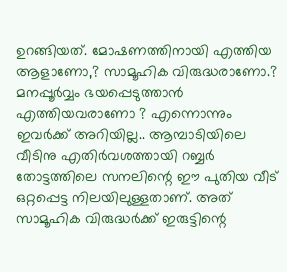ഉറങ്ങിയത്. മോഷണത്തിനായി എത്തിയ ആളാണോ,? സാമൂഹിക വിരുദ്ധരാണോ.? മനപ്പൂർവ്വം ഭയപ്പെടുത്താൻ എത്തിയവരാണോ ? എന്നൊന്നും ഇവർക്ക് അറിയില്ല.. ആമ്പാടിയിലെ വീടിനു എതിർവശത്തായി റബ്ബർ തോട്ടത്തിലെ സനലിന്റെ ഈ പുതിയ വീട് ഒറ്റപ്പെട്ട നിലയിലുള്ളതാണ്. അത് സാമൂഹിക വിരുദ്ധർക്ക് ഇരുട്ടിന്റെ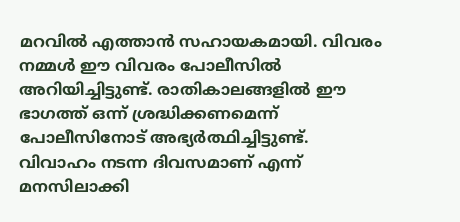മറവിൽ എത്താൻ സഹായകമായി. വിവരം നമ്മൾ ഈ വിവരം പോലീസിൽ അറിയിച്ചിട്ടുണ്ട്. രാതികാലങ്ങളിൽ ഈ ഭാഗത്ത് ഒന്ന് ശ്രദ്ധിക്കണമെന്ന് പോലീസിനോട് അഭ്യർത്ഥിച്ചിട്ടുണ്ട്. വിവാഹം നടന്ന ദിവസമാണ് എന്ന് മനസിലാക്കി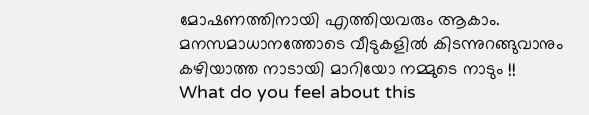മോഷണത്തിനായി എത്തിയവരും ആകാം. മനസമാധാനത്തോടെ വീടുകളിൽ കിടന്നുറങ്ങുവാനും കഴിയാത്ത നാടായി മാറിയോ നമ്മുടെ നാടും !!
What do you feel about this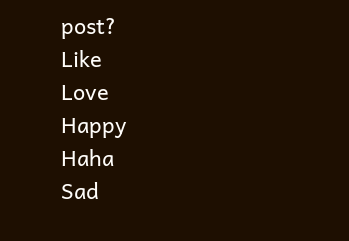post?
Like
Love
Happy
Haha
Sad